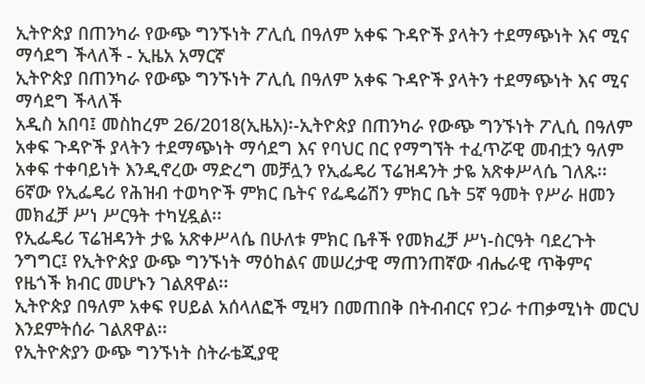ኢትዮጵያ በጠንካራ የውጭ ግንኙነት ፖሊሲ በዓለም አቀፍ ጉዳዮች ያላትን ተደማጭነት እና ሚና ማሳደግ ችላለች - ኢዜአ አማርኛ
ኢትዮጵያ በጠንካራ የውጭ ግንኙነት ፖሊሲ በዓለም አቀፍ ጉዳዮች ያላትን ተደማጭነት እና ሚና ማሳደግ ችላለች
አዲስ አበባ፤ መስከረም 26/2018(ኢዜአ)፡-ኢትዮጵያ በጠንካራ የውጭ ግንኙነት ፖሊሲ በዓለም አቀፍ ጉዳዮች ያላትን ተደማጭነት ማሳደግ እና የባህር በር የማግኘት ተፈጥሯዊ መብቷን ዓለም አቀፍ ተቀባይነት እንዲኖረው ማድረግ መቻሏን የኢፌዴሪ ፕሬዝዳንት ታዬ አጽቀሥላሴ ገለጹ፡፡
6ኛው የኢፌዴሪ የሕዝብ ተወካዮች ምክር ቤትና የፌዴሬሽን ምክር ቤት 5ኛ ዓመት የሥራ ዘመን መክፈቻ ሥነ ሥርዓት ተካሂዷል፡፡
የኢፌዴሪ ፕሬዝዳንት ታዬ አጽቀሥላሴ በሁለቱ ምክር ቤቶች የመክፈቻ ሥነ-ስርዓት ባደረጉት ንግግር፤ የኢትዮጵያ ውጭ ግንኙነት ማዕከልና መሠረታዊ ማጠንጠኛው ብሔራዊ ጥቅምና የዜጎች ክብር መሆኑን ገልጸዋል፡፡
ኢትዮጵያ በዓለም አቀፍ የሀይል አሰላለፎች ሚዛን በመጠበቅ በትብብርና የጋራ ተጠቃሚነት መርህ እንደምትሰራ ገልጸዋል፡፡
የኢትዮጵያን ውጭ ግንኙነት ስትራቴጂያዊ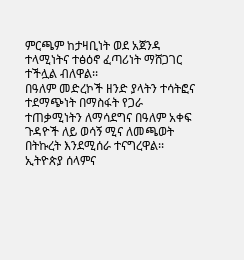ምርጫም ከታዛቢነት ወደ አጀንዳ ተላሚነትና ተፅዕኖ ፈጣሪነት ማሸጋገር ተችሏል ብለዋል፡፡
በዓለም መድረኮች ዘንድ ያላትን ተሳትፎና ተደማጭነት በማስፋት የጋራ ተጠቃሚነትን ለማሳደግና በዓለም አቀፍ ጉዳዮች ለይ ወሳኝ ሚና ለመጫወት በትኩረት እንደሚሰራ ተናግረዋል፡፡
ኢትዮጵያ ሰላምና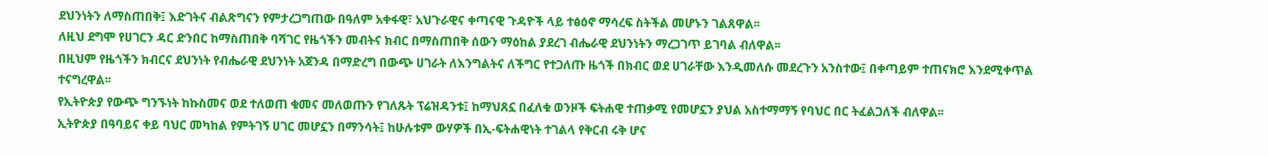ደህንነትን ለማስጠበቅ፤ እድገትና ብልጽግናን የምታረጋግጠው በዓለም አቀፋዊ፣ አህጉራዊና ቀጣናዊ ጉዳዮች ላይ ተፅዕኖ ማሳረፍ ስትችል መሆኑን ገልጸዋል፡፡
ለዚህ ደግሞ የሀገርን ዳር ድንበር ከማስጠበቅ ባሻገር የዜጎችን መብትና ክብር በማስጠበቅ ሰውን ማዕከል ያደረገ ብሔራዊ ደህንነትን ማረጋገጥ ይገባል ብለዋል፡፡
በዚህም የዜጎችን ክብርና ደህንነት የብሔራዊ ደህንነት አጀንዳ በማድረግ በውጭ ሀገራት ለእንግልትና ለችግር የተጋለጡ ዜጎች በክብር ወደ ሀገራቸው እንዲመለሱ መደረጉን አንስተው፤ በቀጣይም ተጠናክሮ እንደሚቀጥል ተናግረዋል፡፡
የኢትዮጵያ የውጭ ግንኙነት ከኩስመና ወደ ተለወጠ ቁመና መለወጡን የገለጹት ፕሬዝዳንቱ፤ ከማህጸኗ በፈለቁ ወንዞች ፍትሐዊ ተጠቃሚ የመሆኗን ያህል አስተማማኝ የባህር በር ትፈልጋለች ብለዋል፡፡
ኢትዮጵያ በዓባይና ቀይ ባህር መካከል የምትገኝ ሀገር መሆኗን በማንሳት፤ ከሁሉቱም ውሃዎች በኢ-ፍትሐዊነት ተገልላ የቅርብ ሩቅ ሆና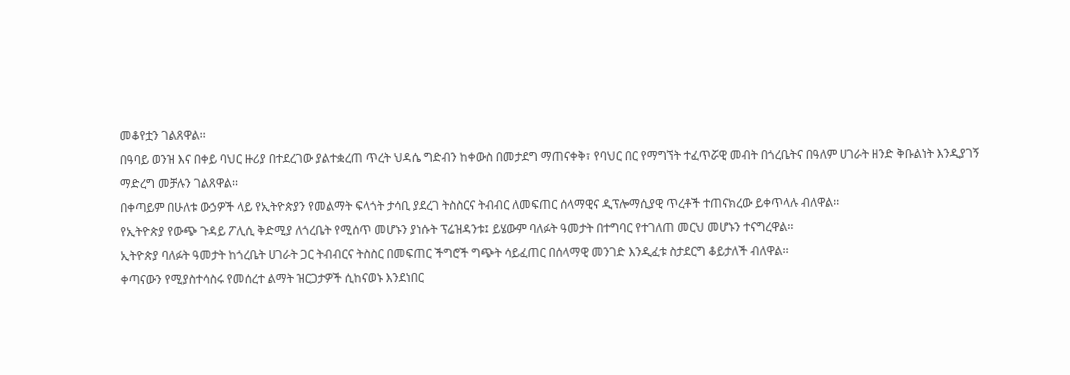መቆየቷን ገልጸዋል፡፡
በዓባይ ወንዝ እና በቀይ ባህር ዙሪያ በተደረገው ያልተቋረጠ ጥረት ህዳሴ ግድብን ከቀውስ በመታደግ ማጠናቀቅ፣ የባህር በር የማግኘት ተፈጥሯዊ መብት በጎረቤትና በዓለም ሀገራት ዘንድ ቅቡልነት እንዲያገኝ ማድረግ መቻሉን ገልጸዋል፡፡
በቀጣይም በሁለቱ ውኃዎች ላይ የኢትዮጵያን የመልማት ፍላጎት ታሳቢ ያደረገ ትስስርና ትብብር ለመፍጠር ሰላማዊና ዲፕሎማሲያዊ ጥረቶች ተጠናክረው ይቀጥላሉ ብለዋል፡፡
የኢትዮጵያ የውጭ ጉዳይ ፖሊሲ ቅድሚያ ለጎረቤት የሚሰጥ መሆኑን ያነሱት ፕሬዝዳንቱ፤ ይሄውም ባለፉት ዓመታት በተግባር የተገለጠ መርህ መሆኑን ተናግረዋል፡፡
ኢትዮጵያ ባለፉት ዓመታት ከጎረቤት ሀገራት ጋር ትብብርና ትስስር በመፍጠር ችግሮች ግጭት ሳይፈጠር በሰላማዊ መንገድ እንዲፈቱ ስታደርግ ቆይታለች ብለዋል፡፡
ቀጣናውን የሚያስተሳስሩ የመሰረተ ልማት ዝርጋታዎች ሲከናወኑ እንደነበር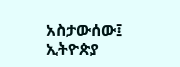አስታውሰው፤ ኢትዮጵያ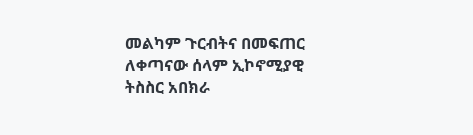መልካም ጉርብትና በመፍጠር ለቀጣናው ሰላም ኢኮኖሚያዊ ትስስር አበክራ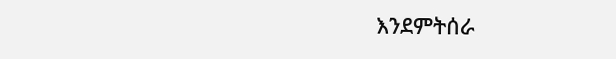እንደምትሰራ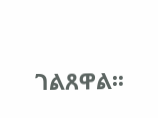ገልጸዋል፡፡